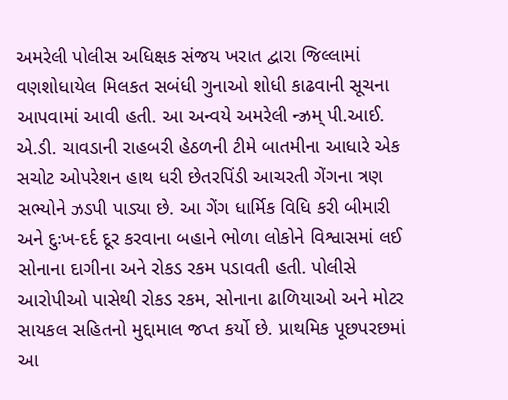અમરેલી પોલીસ અધિક્ષક સંજય ખરાત દ્વારા જિલ્લામાં વણશોધાયેલ મિલકત સબંધી ગુનાઓ શોધી કાઢવાની સૂચના આપવામાં આવી હતી. આ અન્વયે અમરેલી ન્ઝ્રમ્ પી.આઈ. એ.ડી. ચાવડાની રાહબરી હેઠળની ટીમે બાતમીના આધારે એક સચોટ ઓપરેશન હાથ ધરી છેતરપિંડી આચરતી ગેંગના ત્રણ સભ્યોને ઝડપી પાડ્યા છે. આ ગેંગ ધાર્મિક વિધિ કરી બીમારી અને દુઃખ-દર્દ દૂર કરવાના બહાને ભોળા લોકોને વિશ્વાસમાં લઈ સોનાના દાગીના અને રોકડ રકમ પડાવતી હતી. પોલીસે આરોપીઓ પાસેથી રોકડ રકમ, સોનાના ઢાળિયાઓ અને મોટર સાયકલ સહિતનો મુદ્દામાલ જપ્ત કર્યો છે. પ્રાથમિક પૂછપરછમાં આ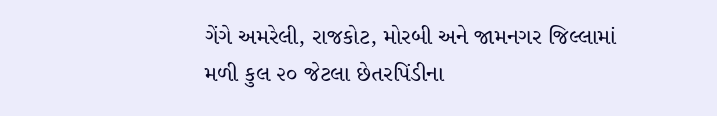ગેંગે અમરેલી, રાજકોટ, મોરબી અને જામનગર જિલ્લામાં મળી કુલ ૨૦ જેટલા છેતરપિંડીના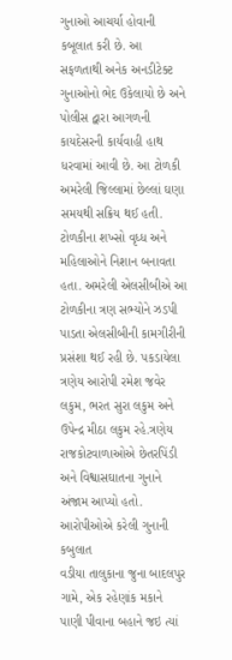ગુનાઓ આચર્યા હોવાની કબૂલાત કરી છે. આ સફળતાથી અનેક અનડીટેક્ટ ગુનાઓનો ભેદ ઉકેલાયો છે અને પોલીસ દ્વારા આગળની કાયદેસરની કાર્યવાહી હાથ ધરવામાં આવી છે. આ ટોળકી અમરેલી જિલ્લામાં છેલ્લાં ઘણા સમયથી સક્રિય થઈ હતી. ટોળકીના શખ્સો વૃધ્ધ અને મહિલાઓને નિશાન બનાવતા હતા. અમરેલી એલસીબીએ આ ટોળકીના ત્રણ સભ્યોને ઝડપી પાડતા એલસીબીની કામગીરીની પ્રસંશા થઈ રહી છે. પકડાયેલા ત્રણેય આરોપી રમેશ જવેર લકુમ, ભરત સુરા લકુમ અને ઉપેન્દ્ર મીઠા લકુમ રહે.ત્રણેય રાજકોટવાળાઓએ છેતરપિંડી અને વિશ્વાસઘાતના ગુનાને અંજામ આપ્યો હતો.
આરોપીઓએ કરેલી ગુનાની કબુલાત
વડીયા તાલુકાના જુના બાદલપુર ગામે, એક રહેણાંક મકાને પાણી પીવાના બહાને જઇ ત્યાં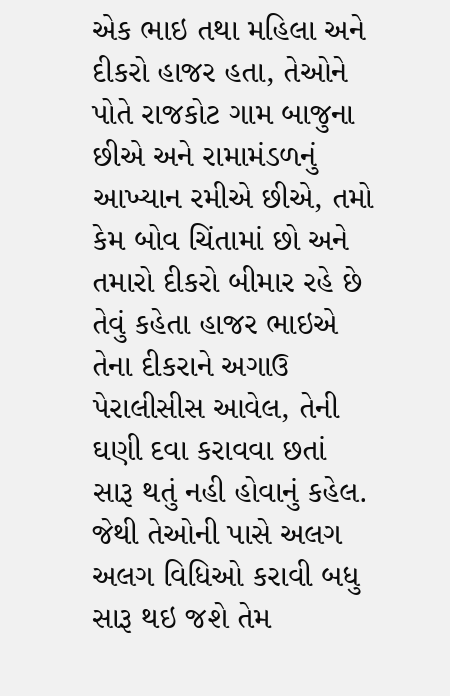એક ભાઇ તથા મહિલા અને દીકરો હાજર હતા, તેઓને પોતે રાજકોટ ગામ બાજુના છીએ અને રામામંડળનું આખ્યાન રમીએ છીએ, તમો કેમ બોવ ચિંતામાં છો અને તમારો દીકરો બીમાર રહે છે તેવું કહેતા હાજર ભાઇએ તેના દીકરાને અગાઉ પેરાલીસીસ આવેલ, તેની ઘણી દવા કરાવવા છતાં સારૂ થતું નહી હોવાનું કહેલ. જેથી તેઓની પાસે અલગ અલગ વિધિઓ કરાવી બધુ સારૂ થઇ જશે તેમ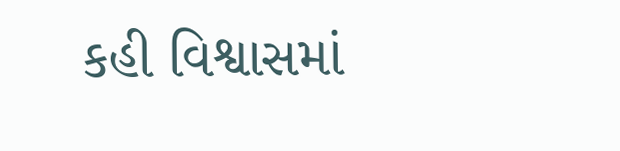કહી વિશ્વાસમાં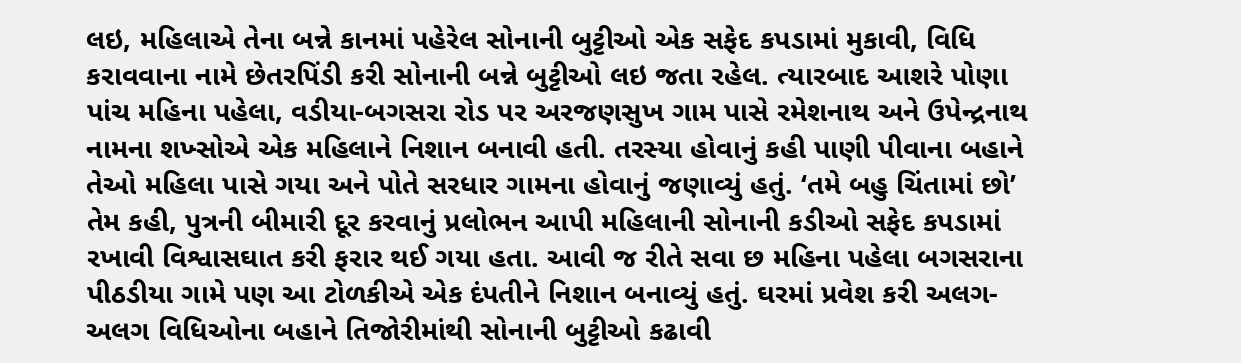લઇ, મહિલાએ તેના બન્ને કાનમાં પહેરેલ સોનાની બુટ્ટીઓ એક સફેદ કપડામાં મુકાવી, વિધિ કરાવવાના નામે છેતરપિંડી કરી સોનાની બન્ને બુટ્ટીઓ લઇ જતા રહેલ. ત્યારબાદ આશરે પોણા પાંચ મહિના પહેલા, વડીયા-બગસરા રોડ પર અરજણસુખ ગામ પાસે રમેશનાથ અને ઉપેન્દ્રનાથ નામના શખ્સોએ એક મહિલાને નિશાન બનાવી હતી. તરસ્યા હોવાનું કહી પાણી પીવાના બહાને તેઓ મહિલા પાસે ગયા અને પોતે સરધાર ગામના હોવાનું જણાવ્યું હતું. ‘તમે બહુ ચિંતામાં છો’ તેમ કહી, પુત્રની બીમારી દૂર કરવાનું પ્રલોભન આપી મહિલાની સોનાની કડીઓ સફેદ કપડામાં રખાવી વિશ્વાસઘાત કરી ફરાર થઈ ગયા હતા. આવી જ રીતે સવા છ મહિના પહેલા બગસરાના પીઠડીયા ગામે પણ આ ટોળકીએ એક દંપતીને નિશાન બનાવ્યું હતું. ઘરમાં પ્રવેશ કરી અલગ-અલગ વિધિઓના બહાને તિજોરીમાંથી સોનાની બુટ્ટીઓ કઢાવી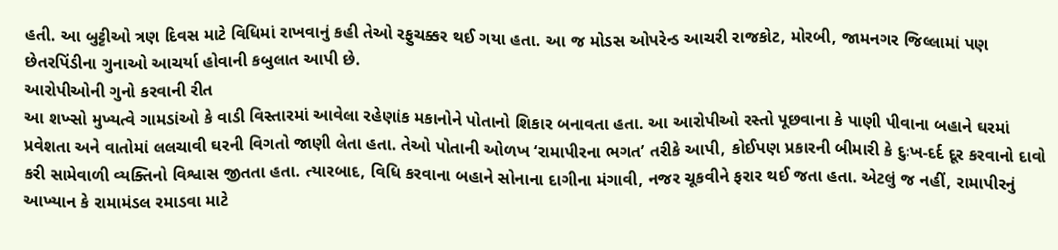હતી. આ બુટ્ટીઓ ત્રણ દિવસ માટે વિધિમાં રાખવાનું કહી તેઓ રફુચક્કર થઈ ગયા હતા. આ જ મોડસ ઓપરેન્ડ આચરી રાજકોટ, મોરબી, જામનગર જિલ્લામાં પણ છેતરપિંડીના ગુનાઓ આચર્યા હોવાની કબુલાત આપી છે.
આરોપીઓની ગુનો કરવાની રીત
આ શખ્સો મુખ્યત્વે ગામડાંઓ કે વાડી વિસ્તારમાં આવેલા રહેણાંક મકાનોને પોતાનો શિકાર બનાવતા હતા. આ આરોપીઓ રસ્તો પૂછવાના કે પાણી પીવાના બહાને ઘરમાં પ્રવેશતા અને વાતોમાં લલચાવી ઘરની વિગતો જાણી લેતા હતા. તેઓ પોતાની ઓળખ ‘રામાપીરના ભગત’ તરીકે આપી, કોઈપણ પ્રકારની બીમારી કે દુઃખ-દર્દ દૂર કરવાનો દાવો કરી સામેવાળી વ્યક્તિનો વિશ્વાસ જીતતા હતા. ત્યારબાદ, વિધિ કરવાના બહાને સોનાના દાગીના મંગાવી, નજર ચૂકવીને ફરાર થઈ જતા હતા. એટલું જ નહીં, રામાપીરનું આખ્યાન કે રામામંડલ રમાડવા માટે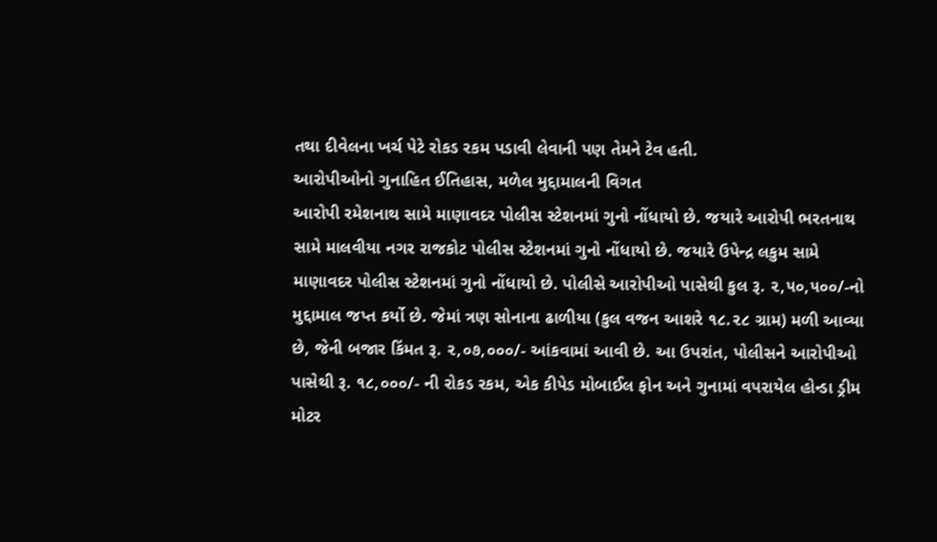તથા દીવેલના ખર્ચ પેટે રોકડ રકમ પડાવી લેવાની પણ તેમને ટેવ હતી.
આરોપીઓનો ગુનાહિત ઈતિહાસ, મળેલ મુદ્દામાલની વિગત
આરોપી રમેશનાથ સામે માણાવદર પોલીસ સ્ટેશનમાં ગુનો નોંધાયો છે. જયારે આરોપી ભરતનાથ સામે માલવીયા નગર રાજકોટ પોલીસ સ્ટેશનમાં ગુનો નોંધાયો છે. જયારે ઉપેન્દ્ર લકુમ સામે માણાવદર પોલીસ સ્ટેશનમાં ગુનો નોંધાયો છે. પોલીસે આરોપીઓ પાસેથી કુલ રૂ. ૨,૫૦,૫૦૦/-નો મુદ્દામાલ જપ્ત કર્યો છે. જેમાં ત્રણ સોનાના ઢાળીયા (કુલ વજન આશરે ૧૮.૨૮ ગ્રામ) મળી આવ્યા છે, જેની બજાર કિંમત રૂ. ૨,૦૭,૦૦૦/- આંકવામાં આવી છે. આ ઉપરાંત, પોલીસને આરોપીઓ પાસેથી રૂ. ૧૮,૦૦૦/- ની રોકડ રકમ, એક કીપેડ મોબાઈલ ફોન અને ગુનામાં વપરાયેલ હોન્ડા ડ્રીમ મોટર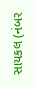સાયકલ (નંબર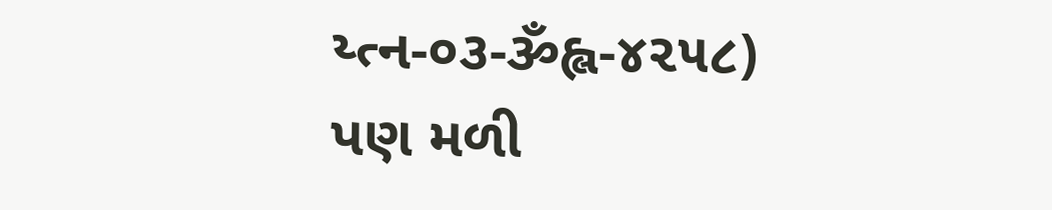ય્ત્ન-૦૩-ૐહ્લ-૪૨૫૮) પણ મળી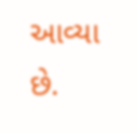આવ્યા છે.